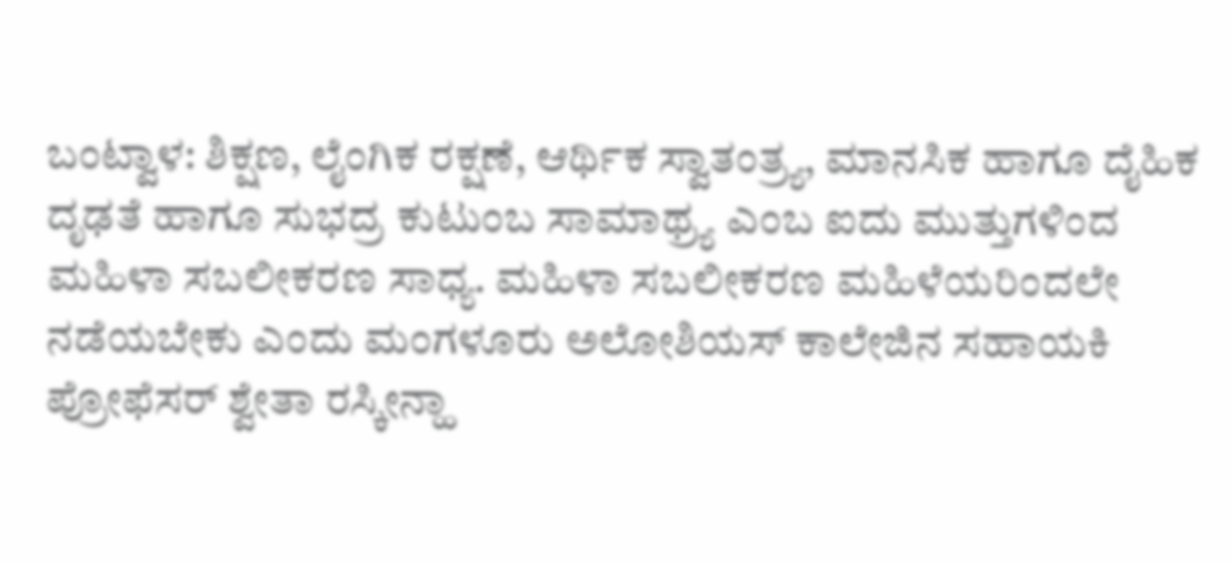ಬಂಟ್ವಾಳ: ಶಿಕ್ಷಣ, ಲೈಂಗಿಕ ರಕ್ಷಣೆ, ಆರ್ಥಿಕ ಸ್ವಾತಂತ್ರ್ಯ, ಮಾನಸಿಕ ಹಾಗೂ ದೈಹಿಕ ದೃಢತೆ ಹಾಗೂ ಸುಭದ್ರ ಕುಟುಂಬ ಸಾಮಾಥ್ರ್ಯ ಎಂಬ ಐದು ಮುತ್ತುಗಳಿಂದ ಮಹಿಳಾ ಸಬಲೀಕರಣ ಸಾಧ್ಯ. ಮಹಿಳಾ ಸಬಲೀಕರಣ ಮಹಿಳೆಯರಿಂದಲೇ ನಡೆಯಬೇಕು ಎಂದು ಮಂಗಳೂರು ಅಲೋಶಿಯಸ್ ಕಾಲೇಜಿನ ಸಹಾಯಕಿ ಪ್ರೋಫೆಸರ್ ಶ್ವೇತಾ ರಸ್ಕೀನ್ಹಾ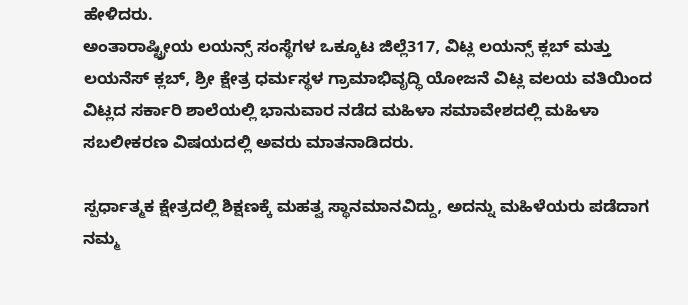ಹೇಳಿದರು.
ಅಂತಾರಾಷ್ಟ್ರೀಯ ಲಯನ್ಸ್ ಸಂಸ್ಥೆಗಳ ಒಕ್ಕೂಟ ಜಿಲ್ಲೆ317, ವಿಟ್ಲ ಲಯನ್ಸ್ ಕ್ಲಬ್ ಮತ್ತು ಲಯನೆಸ್ ಕ್ಲಬ್, ಶ್ರೀ ಕ್ಷೇತ್ರ ಧರ್ಮಸ್ಥಳ ಗ್ರಾಮಾಭಿವೃದ್ಧಿ ಯೋಜನೆ ವಿಟ್ಲ ವಲಯ ವತಿಯಿಂದ ವಿಟ್ಲದ ಸರ್ಕಾರಿ ಶಾಲೆಯಲ್ಲಿ ಭಾನುವಾರ ನಡೆದ ಮಹಿಳಾ ಸಮಾವೇಶದಲ್ಲಿ ಮಹಿಳಾ ಸಬಲೀಕರಣ ವಿಷಯದಲ್ಲಿ ಅವರು ಮಾತನಾಡಿದರು.

ಸ್ಪರ್ಧಾತ್ಮಕ ಕ್ಷೇತ್ರದಲ್ಲಿ ಶಿಕ್ಷಣಕ್ಕೆ ಮಹತ್ವ ಸ್ಥಾನಮಾನವಿದ್ದು, ಅದನ್ನು ಮಹಿಳೆಯರು ಪಡೆದಾಗ ನಮ್ಮ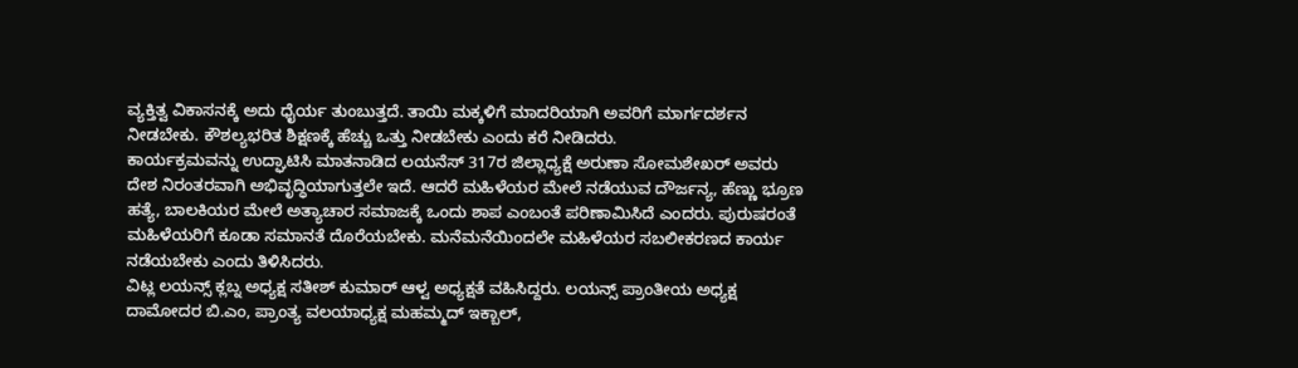ವ್ಯಕ್ತಿತ್ವ ವಿಕಾಸನಕ್ಕೆ ಅದು ಧೈರ್ಯ ತುಂಬುತ್ತದೆ. ತಾಯಿ ಮಕ್ಕಳಿಗೆ ಮಾದರಿಯಾಗಿ ಅವರಿಗೆ ಮಾರ್ಗದರ್ಶನ ನೀಡಬೇಕು. ಕೌಶಲ್ಯಭರಿತ ಶಿಕ್ಷಣಕ್ಕೆ ಹೆಚ್ಚು ಒತ್ತು ನೀಡಬೇಕು ಎಂದು ಕರೆ ನೀಡಿದರು.
ಕಾರ್ಯಕ್ರಮವನ್ನು ಉದ್ಘಾಟಿಸಿ ಮಾತನಾಡಿದ ಲಯನೆಸ್ 317ರ ಜಿಲ್ಲಾಧ್ಯಕ್ಷೆ ಅರುಣಾ ಸೋಮಶೇಖರ್ ಅವರು ದೇಶ ನಿರಂತರವಾಗಿ ಅಭಿವೃದ್ಧಿಯಾಗುತ್ತಲೇ ಇದೆ. ಆದರೆ ಮಹಿಳೆಯರ ಮೇಲೆ ನಡೆಯುವ ದೌರ್ಜನ್ಯ, ಹೆಣ್ಣು ಭ್ರೂಣ ಹತ್ಯೆ, ಬಾಲಕಿಯರ ಮೇಲೆ ಅತ್ಯಾಚಾರ ಸಮಾಜಕ್ಕೆ ಒಂದು ಶಾಪ ಎಂಬಂತೆ ಪರಿಣಾಮಿಸಿದೆ ಎಂದರು. ಪುರುಷರಂತೆ ಮಹಿಳೆಯರಿಗೆ ಕೂಡಾ ಸಮಾನತೆ ದೊರೆಯಬೇಕು. ಮನೆಮನೆಯಿಂದಲೇ ಮಹಿಳೆಯರ ಸಬಲೀಕರಣದ ಕಾರ್ಯ ನಡೆಯಬೇಕು ಎಂದು ತಿಳಿಸಿದರು.
ವಿಟ್ಲ ಲಯನ್ಸ್ ಕ್ಲಬ್ನ ಅಧ್ಯಕ್ಷ ಸತೀಶ್ ಕುಮಾರ್ ಆಳ್ವ ಅಧ್ಯಕ್ಷತೆ ವಹಿಸಿದ್ದರು. ಲಯನ್ಸ್ ಪ್ರಾಂತೀಯ ಅಧ್ಯಕ್ಷ ದಾಮೋದರ ಬಿ.ಎಂ, ಪ್ರಾಂತ್ಯ ವಲಯಾಧ್ಯಕ್ಷ ಮಹಮ್ಮದ್ ಇಕ್ಬಾಲ್,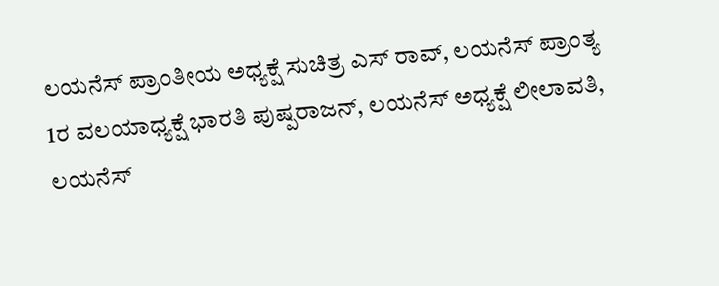ಲಯನೆಸ್ ಪ್ರಾಂತೀಯ ಅಧ್ಯಕ್ಷೆ ಸುಚಿತ್ರ ಎಸ್ ರಾವ್, ಲಯನೆಸ್ ಪ್ರಾಂತ್ಯ 1ರ ವಲಯಾಧ್ಯಕ್ಷೆ ಭಾರತಿ ಪುಷ್ಪರಾಜನ್, ಲಯನೆಸ್ ಅಧ್ಯಕ್ಷೆ ಲೀಲಾವತಿ, ಲಯನೆಸ್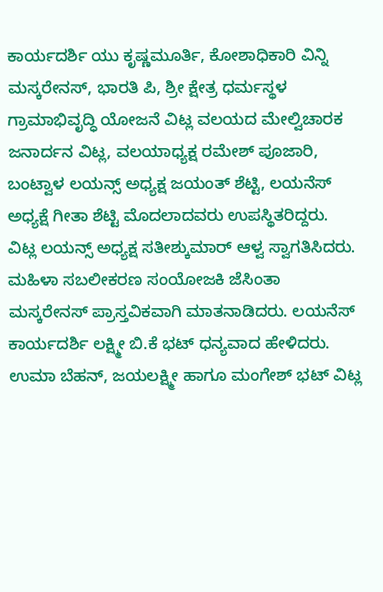ಕಾರ್ಯದರ್ಶಿ ಯು ಕೃಷ್ಣಮೂರ್ತಿ, ಕೋಶಾಧಿಕಾರಿ ವಿನ್ನಿ ಮಸ್ಕರೇನಸ್, ಭಾರತಿ ಪಿ, ಶ್ರೀ ಕ್ಷೇತ್ರ ಧರ್ಮಸ್ಥಳ ಗ್ರಾಮಾಭಿವೃದ್ಧಿ ಯೋಜನೆ ವಿಟ್ಲ ವಲಯದ ಮೇಲ್ವಿಚಾರಕ ಜನಾರ್ದನ ವಿಟ್ಲ, ವಲಯಾಧ್ಯಕ್ಷ ರಮೇಶ್ ಪೂಜಾರಿ, ಬಂಟ್ವಾಳ ಲಯನ್ಸ್ ಅಧ್ಯಕ್ಷ ಜಯಂತ್ ಶೆಟ್ಟಿ, ಲಯನೆಸ್ ಅಧ್ಯಕ್ಷೆ ಗೀತಾ ಶೆಟ್ಟಿ ಮೊದಲಾದವರು ಉಪಸ್ಥಿತರಿದ್ದರು.
ವಿಟ್ಲ ಲಯನ್ಸ್ ಅಧ್ಯಕ್ಷ ಸತೀಶ್ಕುಮಾರ್ ಆಳ್ವ ಸ್ವಾಗತಿಸಿದರು. ಮಹಿಳಾ ಸಬಲೀಕರಣ ಸಂಯೋಜಕಿ ಜೆಸಿಂತಾ ಮಸ್ಕರೇನಸ್ ಪ್ರಾಸ್ತವಿಕವಾಗಿ ಮಾತನಾಡಿದರು. ಲಯನೆಸ್ ಕಾರ್ಯದರ್ಶಿ ಲಕ್ಷ್ಮೀ ಬಿ.ಕೆ ಭಟ್ ಧನ್ಯವಾದ ಹೇಳಿದರು. ಉಮಾ ಬೆಹನ್, ಜಯಲಕ್ಷ್ಮೀ ಹಾಗೂ ಮಂಗೇಶ್ ಭಟ್ ವಿಟ್ಲ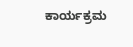ಕಾರ್ಯಕ್ರಮ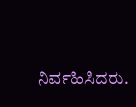ನಿರ್ವಹಿಸಿದರು.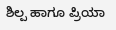ಶಿಲ್ಪ ಹಾಗೂ ಪ್ರಿಯಾ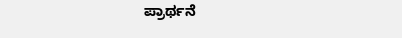ಪ್ರಾರ್ಥನೆ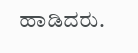ಹಾಡಿದರು.